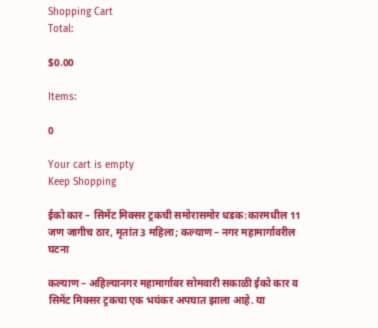Shopping Cart
Total:

$0.00

Items:

0

Your cart is empty
Keep Shopping

ईको कार – सिमेंट मिक्सर ट्रकची समोरासमोर धडक:कारमधील 11 जण जागीच ठार, मृतांत 3 महिला; कल्याण – नगर महामार्गावरील घटना

कल्याण – अहिल्यानगर महामार्गावर सोमवारी सकाळी ईको कार व सिमेंट मिक्सर ट्रकचा एक भयंकर अपघात झाला आहे. या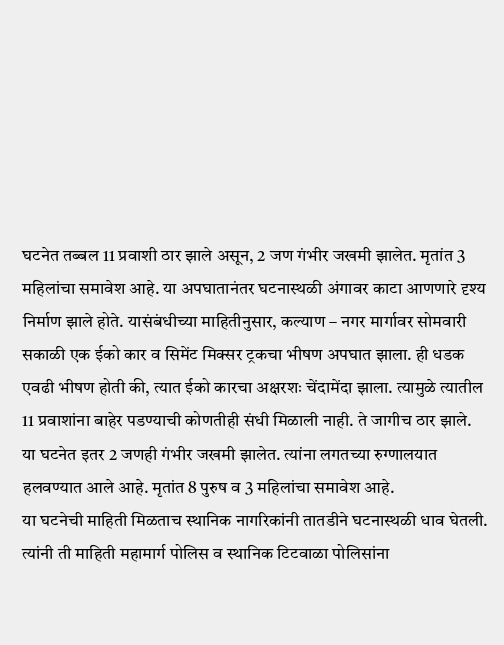घटनेत तब्बल 11 प्रवाशी ठार झाले असून, 2 जण गंभीर जखमी झालेत. मृतांत 3 महिलांचा समावेश आहे. या अपघातानंतर घटनास्थळी अंगावर काटा आणणारे दृश्य निर्माण झाले होते. यासंबंधीच्या माहितीनुसार, कल्याण – नगर मार्गावर सोमवारी सकाळी एक ईको कार व सिमेंट मिक्सर ट्रकचा भीषण अपघात झाला. ही धडक एवढी भीषण होती की, त्यात ईको कारचा अक्षरशः चेंदामेंदा झाला. त्यामुळे त्यातील 11 प्रवाशांना बाहेर पडण्याची कोणतीही संधी मिळाली नाही. ते जागीच ठार झाले. या घटनेत इतर 2 जणही गंभीर जखमी झालेत. त्यांना लगतच्या रुग्णालयात हलवण्यात आले आहे. मृतांत 8 पुरुष व 3 महिलांचा समावेश आहे.
या घटनेची माहिती मिळताच स्थानिक नागरिकांनी तातडीने घटनास्थळी धाव घेतली. त्यांनी ती माहिती महामार्ग पोलिस व स्थानिक टिटवाळा पोलिसांना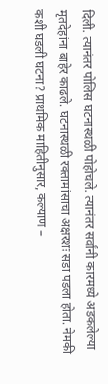दिली. त्यानंतर पोलिस घटनास्थळी पोहोचले. त्यानंतर सर्वांनी कारमध्ये अडकलेल्या मृतदेहांना बाहेर काढले. घटनास्थळी रक्तामांसाचा अक्षरशः सडा पडला होता. नेमकी कशी घडली घटना? प्राथमिक माहितीनुसार, कल्याण –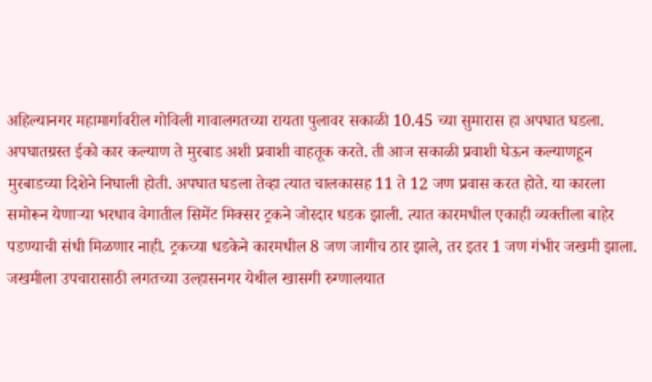अहिल्यानगर महामार्गावरील गोविली गावालगतच्या रायता पुलावर सकाळी 10.45 च्या सुमारास हा अपघात घडला. अपघातग्रस्त ईको कार कल्याण ते मुरबाड अशी प्रवाशी वाहतूक करते. ती आज सकाळी प्रवाशी घेऊन कल्याणहून मुरबाडच्या दिशेने निघाली होती. अपघात घडला तेव्हा त्यात चालकासह 11 ते 12 जण प्रवास करत होते. या कारला समोरून येणाऱ्या भरधाव वेगातील सिमेंट मिक्सर ट्रकने जोरदार धडक झाली. त्यात कारमधील एकाही व्यक्तीला बाहेर पडण्याची संधी मिळणार नाही. ट्रकच्या धडकेने कारमधील 8 जण जागीच ठार झाले, तर इतर 1 जण गंभीर जखमी झाला. जखमीला उपचारासाठी लगतच्या उल्हासनगर येथील खासगी रुग्णालयात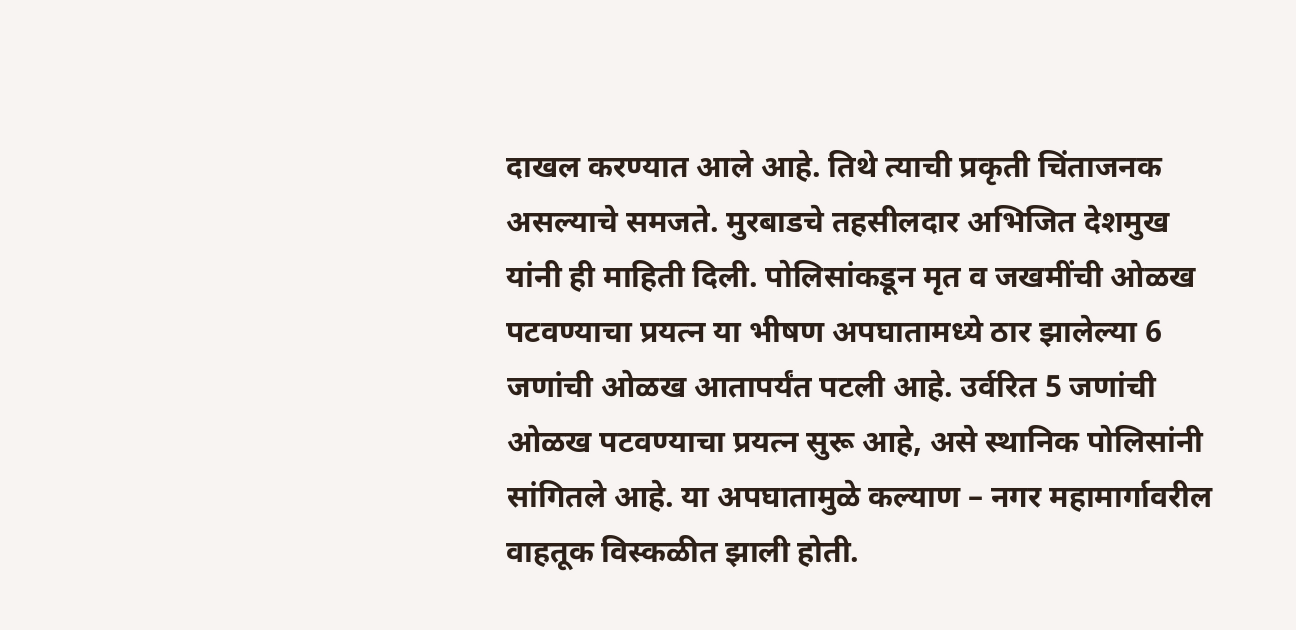दाखल करण्यात आले आहे. तिथे त्याची प्रकृती चिंताजनक असल्याचे समजते. मुरबाडचे तहसीलदार अभिजित देशमुख यांनी ही माहिती दिली. पोलिसांकडून मृत व जखमींची ओळख पटवण्याचा प्रयत्न या भीषण अपघातामध्ये ठार झालेल्या 6 जणांची ओळख आतापर्यंत पटली आहे. उर्वरित 5 जणांची ओळख पटवण्याचा प्रयत्न सुरू आहे, असे स्थानिक पोलिसांनी सांगितले आहे. या अपघातामुळे कल्याण – नगर महामार्गावरील वाहतूक विस्कळीत झाली होती.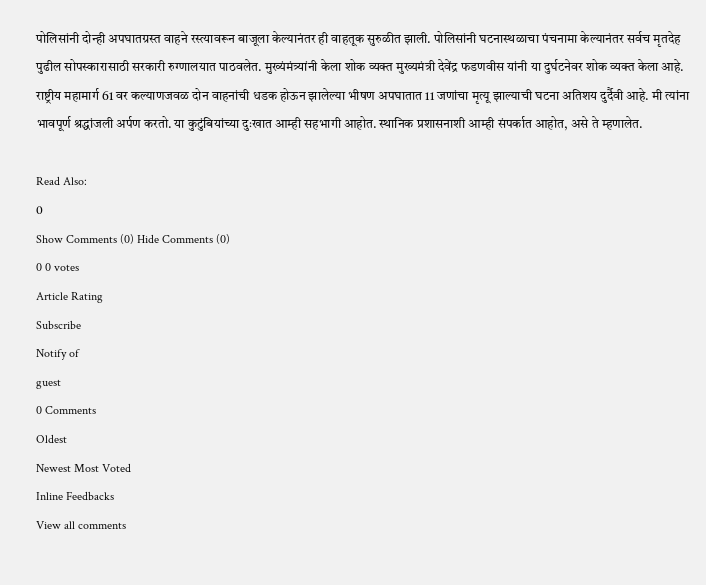पोलिसांनी दोन्ही अपघातग्रस्त वाहने रस्त्यावरून बाजूला केल्यानंतर ही वाहतूक सुरुळीत झाली. पोलिसांनी घटनास्थळाचा पंचनामा केल्यानंतर सर्वच मृतदेह पुढील सोपस्कारासाठी सरकारी रुग्णालयात पाठवलेत. मुख्यंमंत्र्यांनी केला शोक व्यक्त मुख्यमंत्री देवेंद्र फडणवीस यांनी या दुर्घटनेवर शोक व्यक्त केला आहे. राष्ट्रीय महामार्ग 61 वर कल्याणजवळ दोन वाहनांची धडक होऊन झालेल्या भीषण अपघातात 11 जणांचा मृत्यू झाल्याची घटना अतिशय दुर्दैवी आहे. मी त्यांना भावपूर्ण श्रद्धांजली अर्पण करतो. या कुटुंबियांच्या दुःखात आम्ही सहभागी आहोत. स्थानिक प्रशासनाशी आम्ही संपर्कात आहोत, असे ते म्हणालेत.

Read Also:
0
Show Comments (0) Hide Comments (0)
0 0 votes
Article Rating
Subscribe
Notify of
guest
0 Comments
Oldest
Newest Most Voted
Inline Feedbacks
View all comments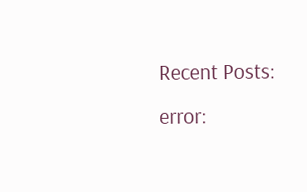Recent Posts:
error: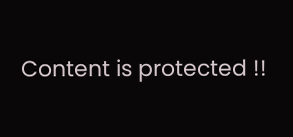Content is protected !!